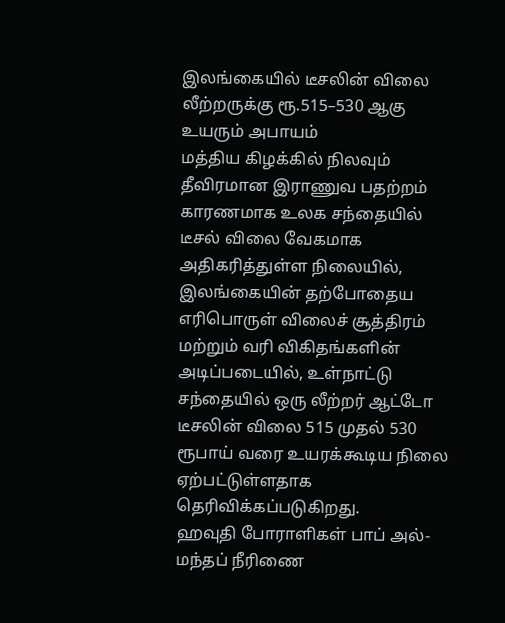இலங்கையில் டீசலின் விலை லீற்றருக்கு ரூ.515–530 ஆகு உயரும் அபாயம்
மத்திய கிழக்கில் நிலவும் தீவிரமான இராணுவ பதற்றம் காரணமாக உலக சந்தையில் டீசல் விலை வேகமாக அதிகரித்துள்ள நிலையில், இலங்கையின் தற்போதைய எரிபொருள் விலைச் சூத்திரம் மற்றும் வரி விகிதங்களின் அடிப்படையில், உள்நாட்டு சந்தையில் ஒரு லீற்றர் ஆட்டோ டீசலின் விலை 515 முதல் 530 ரூபாய் வரை உயரக்கூடிய நிலை ஏற்பட்டுள்ளதாக தெரிவிக்கப்படுகிறது.
ஹவுதி போராளிகள் பாப் அல்-மந்தப் நீரிணை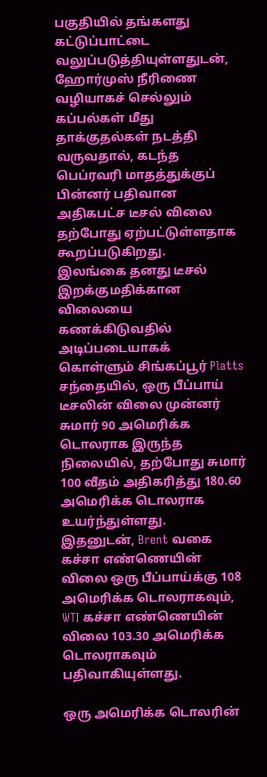பகுதியில் தங்களது கட்டுப்பாட்டை வலுப்படுத்தியுள்ளதுடன், ஹோர்முஸ் நீரிணை வழியாகச் செல்லும் கப்பல்கள் மீது தாக்குதல்கள் நடத்தி வருவதால், கடந்த பெப்ரவரி மாதத்துக்குப் பின்னர் பதிவான அதிகபட்ச டீசல் விலை தற்போது ஏற்பட்டுள்ளதாக கூறப்படுகிறது.
இலங்கை தனது டீசல் இறக்குமதிக்கான விலையை கணக்கிடுவதில் அடிப்படையாகக் கொள்ளும் சிங்கப்பூர் Platts சந்தையில், ஒரு பீப்பாய் டீசலின் விலை முன்னர் சுமார் 90 அமெரிக்க டொலராக இருந்த நிலையில், தற்போது சுமார் 100 வீதம் அதிகரித்து 180.60 அமெரிக்க டொலராக உயர்ந்துள்ளது.
இதனுடன், Brent வகை கச்சா எண்ணெயின் விலை ஒரு பீப்பாய்க்கு 108 அமெரிக்க டொலராகவும், WTI கச்சா எண்ணெயின் விலை 103.30 அமெரிக்க டொலராகவும் பதிவாகியுள்ளது.

ஒரு அமெரிக்க டொலரின்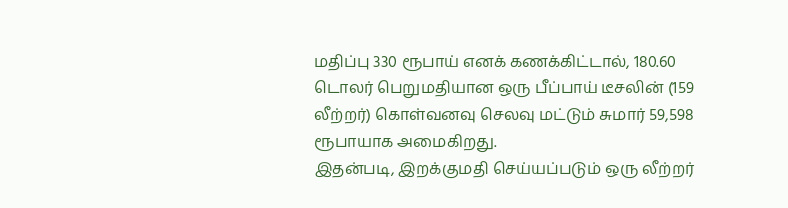மதிப்பு 330 ரூபாய் எனக் கணக்கிட்டால், 180.60 டொலர் பெறுமதியான ஒரு பீப்பாய் டீசலின் (159 லீற்றர்) கொள்வனவு செலவு மட்டும் சுமார் 59,598 ரூபாயாக அமைகிறது.
இதன்படி, இறக்குமதி செய்யப்படும் ஒரு லீற்றர்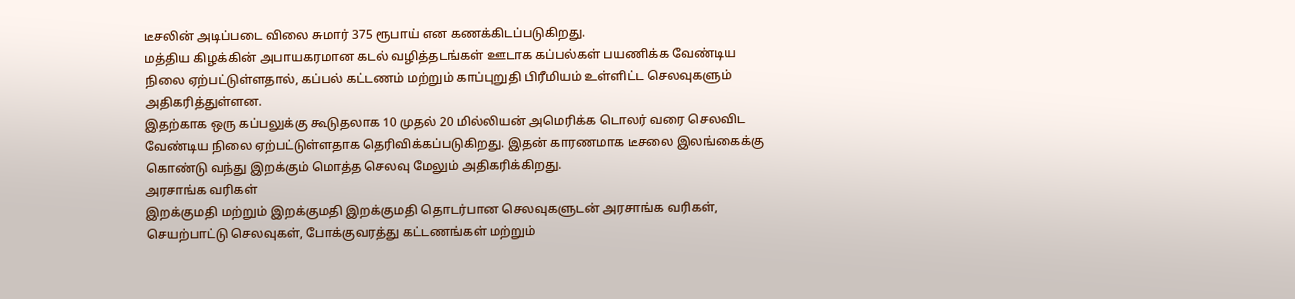டீசலின் அடிப்படை விலை சுமார் 375 ரூபாய் என கணக்கிடப்படுகிறது.
மத்திய கிழக்கின் அபாயகரமான கடல் வழித்தடங்கள் ஊடாக கப்பல்கள் பயணிக்க வேண்டிய நிலை ஏற்பட்டுள்ளதால், கப்பல் கட்டணம் மற்றும் காப்புறுதி பிரீமியம் உள்ளிட்ட செலவுகளும் அதிகரித்துள்ளன.
இதற்காக ஒரு கப்பலுக்கு கூடுதலாக 10 முதல் 20 மில்லியன் அமெரிக்க டொலர் வரை செலவிட வேண்டிய நிலை ஏற்பட்டுள்ளதாக தெரிவிக்கப்படுகிறது. இதன் காரணமாக டீசலை இலங்கைக்கு கொண்டு வந்து இறக்கும் மொத்த செலவு மேலும் அதிகரிக்கிறது.
அரசாங்க வரிகள்
இறக்குமதி மற்றும் இறக்குமதி இறக்குமதி தொடர்பான செலவுகளுடன் அரசாங்க வரிகள், செயற்பாட்டு செலவுகள், போக்குவரத்து கட்டணங்கள் மற்றும்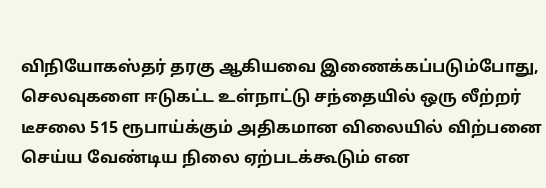விநியோகஸ்தர் தரகு ஆகியவை இணைக்கப்படும்போது, செலவுகளை ஈடுகட்ட உள்நாட்டு சந்தையில் ஒரு லீற்றர் டீசலை 515 ரூபாய்க்கும் அதிகமான விலையில் விற்பனை செய்ய வேண்டிய நிலை ஏற்படக்கூடும் என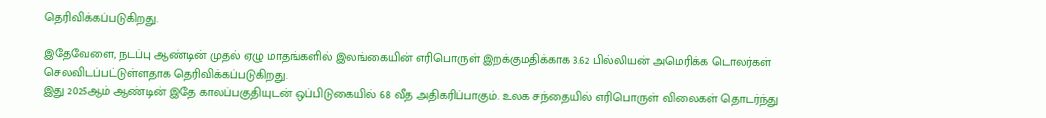தெரிவிக்கப்படுகிறது.

இதேவேளை, நடப்பு ஆண்டின் முதல் ஏழு மாதங்களில் இலங்கையின் எரிபொருள் இறக்குமதிக்காக 3.62 பில்லியன் அமெரிக்க டொலர்கள் செலவிடப்பட்டுள்ளதாக தெரிவிக்கப்படுகிறது.
இது 2025ஆம் ஆண்டின் இதே காலப்பகுதியுடன் ஒப்பிடுகையில் 68 வீத அதிகரிப்பாகும். உலக சந்தையில் எரிபொருள் விலைகள் தொடர்ந்து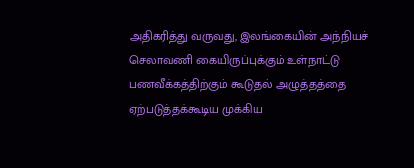அதிகரித்து வருவது, இலங்கையின் அந்நியச் செலாவணி கையிருப்புக்கும் உள்நாட்டு பணவீக்கத்திற்கும் கூடுதல் அழுத்தத்தை ஏற்படுத்தக்கூடிய முக்கிய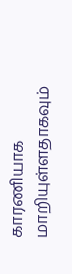காரணியாக மாறியுள்ளதாகவும்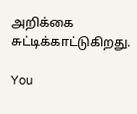அறிக்கை சுட்டிக்காட்டுகிறது.

You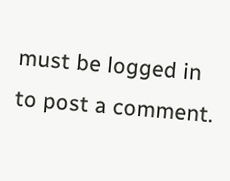must be logged in to post a comment.